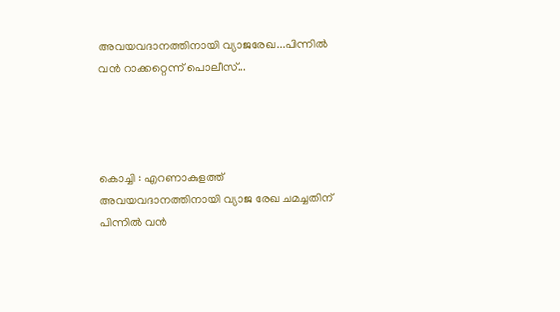അവയവദാനത്തിനായി വ്യാജരേഖ...പിന്നിൽ വൻ റാക്കറ്റെന്ന് പൊലീസ്...




കൊച്ചി : എറണാകുളത്ത് അവയവദാനത്തിനായി വ്യാജ രേഖ ചമച്ചതിന് പിന്നില്‍ വന്‍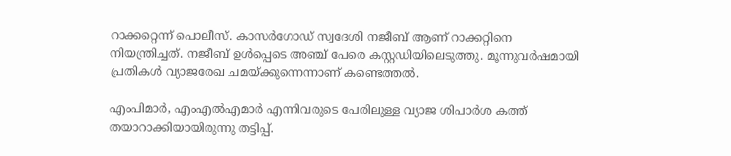റാക്കറ്റെന്ന് പൊലീസ്. കാസര്‍ഗോഡ് സ്വദേശി നജീബ് ആണ് റാക്കറ്റിനെ നിയന്ത്രിച്ചത്. നജീബ് ഉള്‍പ്പെടെ അഞ്ച് പേരെ കസ്റ്റഡിയിലെടുത്തു. മൂന്നുവര്‍ഷമായി പ്രതികള്‍ വ്യാജരേഖ ചമയ്ക്കുന്നെന്നാണ് കണ്ടെത്തല്‍.

എംപിമാര്‍, എംഎല്‍എമാര്‍ എന്നിവരുടെ പേരിലുള്ള വ്യാജ ശിപാര്‍ശ കത്ത് തയാറാക്കിയായിരുന്നു തട്ടിപ്പ്.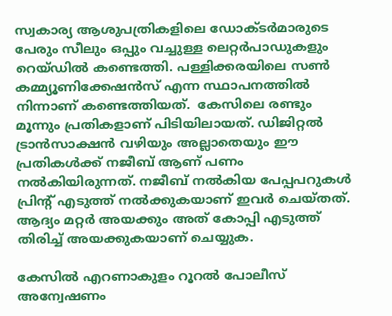സ്വകാര്യ ആശുപത്രികളിലെ ഡോക്ടര്‍മാരുടെ പേരും സീലും ഒപ്പും വച്ചുള്ള ലെറ്റര്‍പാഡുകളും റെയ്ഡില്‍ കണ്ടെത്തി. പള്ളിക്കരയിലെ സണ്‍ കമ്മ്യൂണിക്കേഷന്‍സ് എന്ന സ്ഥാപനത്തില്‍ നിന്നാണ് കണ്ടെത്തിയത്.  കേസിലെ രണ്ടും മൂന്നും പ്രതികളാണ് പിടിയിലായത്. ഡിജിറ്റല്‍ ട്രാന്‍സാക്ഷന്‍ വഴിയും അല്ലാതെയും ഈ പ്രതികള്‍ക്ക് നജീബ് ആണ് പണം നല്‍കിയിരുന്നത്. നജീബ് നല്‍കിയ പേപ്പപറുകള്‍ പ്രിന്റ് എടുത്ത് നല്‍ക്കുകയാണ് ഇവര്‍ ചെയ്തത്. ആദ്യം മറ്റര്‍ അയക്കും അത് കോപ്പി എടുത്ത് തിരിച്ച് അയക്കുകയാണ് ചെയ്യുക.

കേസില്‍ എറണാകുളം റൂറല്‍ പോലീസ് അന്വേഷണം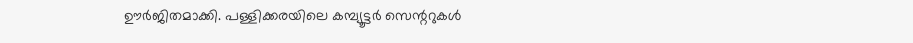ഊര്‍ജിതമാക്കി. പള്ളിക്കരയിലെ കമ്പ്യൂട്ടര്‍ സെന്ററുകള്‍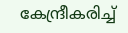കേന്ദ്രീകരിച്ച്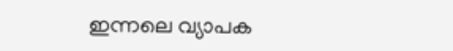ഇന്നലെ വ്യാപക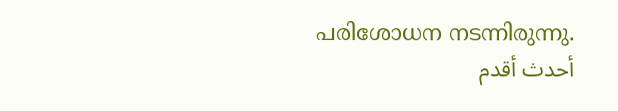പരിശോധന നടന്നിരുന്നു.
أحدث أقدم